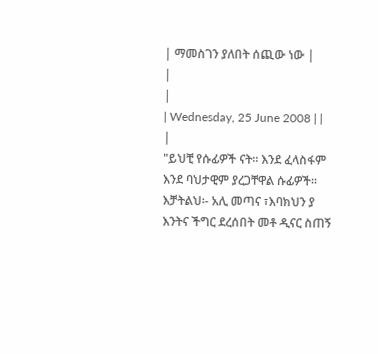| ማመስገን ያለበት ሰጪው ነው |
|
|
| Wednesday, 25 June 2008 | |
|
"ይህቺ የሱፊዎች ናት፡፡ እንደ ፈላስፋም እንደ ባህታዊም ያረጋቸዋል ሱፊዎች፡፡ እቻትልህ፡- አሊ መጣና ፣እባክህን ያ እንትና ችግር ደረሰበት መቶ ዲናር ስጠኝ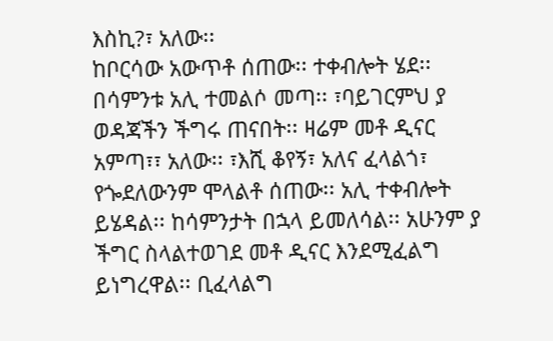እስኪ?፣ አለው፡፡
ከቦርሳው አውጥቶ ሰጠው፡፡ ተቀብሎት ሄደ፡፡ በሳምንቱ አሊ ተመልሶ መጣ፡፡ ፣ባይገርምህ ያ ወዳጃችን ችግሩ ጠናበት፡፡ ዛሬም መቶ ዲናር አምጣ፣፣ አለው፡፡ ፣እሺ ቆየኝ፣ አለና ፈላልጎ፣ የጐደለውንም ሞላልቶ ሰጠው፡፡ አሊ ተቀብሎት ይሄዳል፡፡ ከሳምንታት በኋላ ይመለሳል፡፡ አሁንም ያ ችግር ስላልተወገደ መቶ ዲናር እንደሚፈልግ ይነግረዋል፡፡ ቢፈላልግ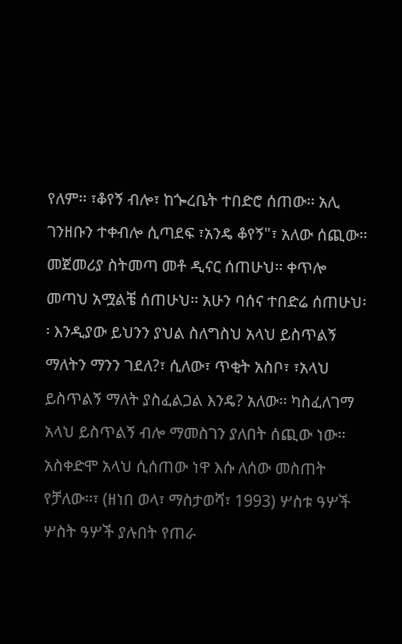የለም፡፡ ፣ቆየኝ ብሎ፣ ከጐረቤት ተበድሮ ሰጠው፡፡ አሊ ገንዘቡን ተቀብሎ ሲጣደፍ ፣አንዴ ቆየኝ"፣ አለው ሰጪው፡፡ መጀመሪያ ስትመጣ መቶ ዲናር ሰጠሁህ፡፡ ቀጥሎ መጣህ አሟልቼ ሰጠሁህ፡፡ አሁን ባሰና ተበድሬ ሰጠሁህ፡፡ እንዲያው ይህንን ያህል ስለግስህ አላህ ይስጥልኝ ማለትን ማንን ገደለ?፣ ሲለው፣ ጥቂት አስቦ፣ ፣አላህ ይስጥልኝ ማለት ያስፈልጋል እንዴ? አለው፡፡ ካስፈለገማ አላህ ይስጥልኝ ብሎ ማመስገን ያለበት ሰጪው ነው፡፡ አስቀድሞ አላህ ሲሰጠው ነዋ እሱ ለሰው መስጠት የቻለው፡፡፣ (ዘነበ ወላ፣ ማስታወሻ፣ 1993) ሦስቱ ዓሦች ሦስት ዓሦች ያሉበት የጠራ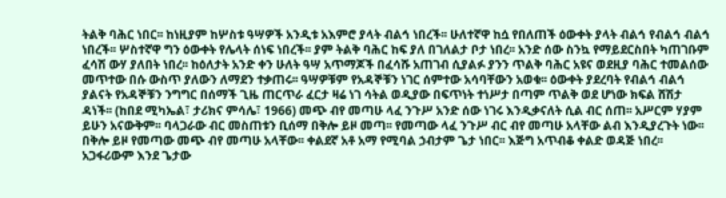ትልቅ ባሕር ነበር፡፡ ከነዚያም ከሦስቱ ዓሣዎች አንዲቱ አእምሮ ያላት ብልኅ ነበረች፡፡ ሁለተኛዋ ከሷ የበለጠች ዕውቀት ያላት ብልኅ የብልኅ ብልኅ ነበረች፡፡ ሦስተኛዋ ግን ዕውቀት የሌላት ሰነፍ ነበረች፡፡ ያም ትልቅ ባሕር ከፍ ያለ በገለልታ ቦታ ነበረ፡፡ አንድ ሰው ስንኳ የማይደርስበት ካጠገቡም ፈሳሽ ውሃ ያለበት ነበረ፡፡ ከዕለታት አንድ ቀን ሁለት ዓሣ አጥማጆች በፈሳሹ አጠገብ ሲያልፉ ያንን ጥልቅ ባሕር አዩና ወደዚያ ባሕር ተመልሰው መጥተው በሱ ውስጥ ያለውን ለማደን ተቃጠሩ፡፡ ዓሣዎቹም የአዳኞቹን ነገር ሰምተው አሳባቸውን አወቁ፡፡ ዕውቀት ያደረባት የብልኅ ብልኅ ያልናት የአዳኞቹን ንግግር በሰማች ጊዜ ጠርጥራ ፈርታ ዛሬ ነገ ሳትል ወዲያው በፍጥነት ተነሥታ በጣም ጥልቅ ወደ ሆነው ክፍል ሸሽታ ዳነች፡፡ (ከበደ ሚካኤል፣ ታሪክና ምሳሌ፣ 1966) መጭ ብየ መጣሁ ላፈ ንጉሥ አንድ ሰው ነገሩ እንዲቃናለት ሲል ብር ሰጠ፡፡ አሥርም ሃያም ይሁን አናውቅም፡፡ ባላጋራው ብር መስጠቱን ቢሰማ በቅሎ ይዞ መጣ፡፡ የመጣው ላፈ ንጉሥ ብር ብየ መጣሁ አላቸው ልብ እንዲያረጉት ነው፡፡ በቅሎ ይዞ የመጣው መጭ ብየ መጣሁ አላቸው፡፡ ቀልደኛ አቶ አማ የሚባል ኃብታም ጌታ ነበር፡፡ እጅግ አጥብቆ ቀልድ ወዳጅ ነበረ፡፡ አጋፋሪውም እንደ ጌታው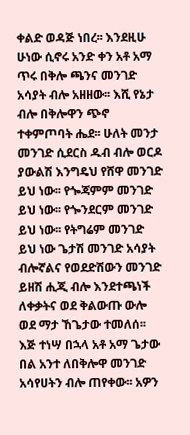ቀልድ ወዳጅ ነበረ፡፡ እንደዚሁ ሁነው ሲኖሩ አንድ ቀን አቶ አማ ጥሩ በቅሎ ጫንና መንገድ አሳያት ብሎ አዘዘው፡፡ እሺ የኔታ ብሎ በቅሎዋን ጭኖ ተቀምጦባት ሔደ፡፡ ሁለት መንታ መንገድ ሲደርስ ዱብ ብሎ ወርዶ ያውልሽ እንግዴህ የሸዋ መንገድ ይህ ነው፡፡ የጐጃምም መንገድ ይህ ነው፡፡ የጐንደርም መንገድ ይህ ነው፡፡ የትግሬም መንገድ ይህ ነው ጌታሽ መንገድ አሳያት ብሎኛልና የወደድሽውን መንገድ ይዘሽ ሒጂ ብሎ እንደተጫነች ለቀቃትና ወደ ቅልውጡ ውሎ ወደ ማታ ኸጌታው ተመለሰ፡፡ እጅ ተነሣ በኋላ አቶ አማ ጌታው በል አንተ ለበቅሎዋ መንገድ አሳየሀትን ብሎ ጠየቀው፡፡ አዎን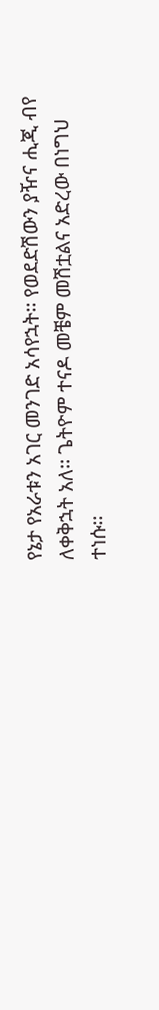የኔታ የአራቱን አገር መንገድ አሳየኋት፡፡ የወደድሽውን ያዥና ሒጂ ብየ ለቀቅኋት አለ፡፡ ጌትዮም ተናዶ መቼም መሽቷልና አድረው በነግህ ተነሱ፡፡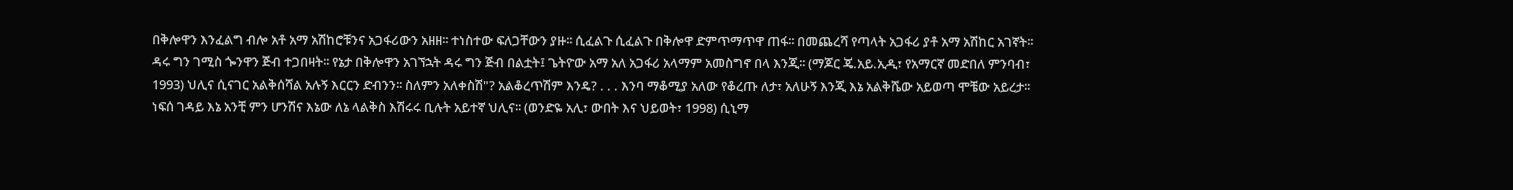በቅሎዋን እንፈልግ ብሎ አቶ አማ አሽከሮቹንና አጋፋሪውን አዘዘ፡፡ ተነስተው ፍለጋቸውን ያዙ፡፡ ሲፈልጉ ሲፈልጉ በቅሎዋ ድምጥማጥዋ ጠፋ፡፡ በመጨረሻ የጣላት አጋፋሪ ያቶ አማ አሽከር አገኛት፡፡ ዳሩ ግን ገሚስ ጐንዋን ጅብ ተጋበዛት፡፡ የኔታ በቅሎዋን አገኘኋት ዳሩ ግን ጅብ በልቷት፤ ጌትዮው አማ አለ አጋፋሪ አላማም አመስግኖ በላ እንጂ፡፡ (ማጆር ጄ.አይ.ኢዲ፣ የአማርኛ መድበለ ምንባብ፣ 1993) ህሊና ሲናገር አልቅሰሻል አሉኝ እርርን ድብንን፡፡ ስለምን አለቀስሽ"? አልቆረጥሽም እንዴ? . . . እንባ ማቆሚያ አለው የቆረጡ ለታ፣ አለሁኝ እንጂ እኔ አልቅሼው አይወጣ ሞቼው አይረታ፡፡ ነፍሰ ገዳይ እኔ አንቺ ምን ሆንሽና እኔው ለኔ ላልቅስ እሽሩሩ ቢሉት አይተኛ ህሊና፡፡ (ወንድዬ አሊ፣ ውበት እና ህይወት፣ 1998) ሲኒማ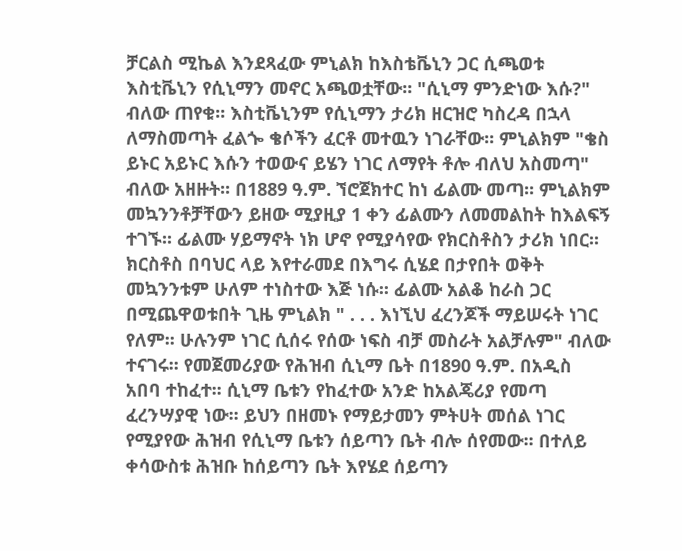ቻርልስ ሚኬል እንደጻፈው ምኒልክ ከእስቴቬኒን ጋር ሲጫወቱ እስቲቬኒን የሲኒማን መኖር አጫወቷቸው፡፡ "ሲኒማ ምንድነው እሱ?" ብለው ጠየቁ፡፡ እስቲቬኒንም የሲኒማን ታሪክ ዘርዝሮ ካስረዳ በኋላ ለማስመጣት ፈልጐ ቄሶችን ፈርቶ መተዉን ነገራቸው፡፡ ምኒልክም "ቄስ ይኑር አይኑር እሱን ተወውና ይሄን ነገር ለማየት ቶሎ ብለህ አስመጣ" ብለው አዘዙት፡፡ በ1889 ዓ.ም. ኘሮጀክተር ከነ ፊልሙ መጣ፡፡ ምኒልክም መኳንንቶቻቸውን ይዘው ሚያዚያ 1 ቀን ፊልሙን ለመመልከት ከእልፍኝ ተገኙ፡፡ ፊልሙ ሃይማኖት ነክ ሆኖ የሚያሳየው የክርስቶስን ታሪክ ነበር፡፡ ክርስቶስ በባህር ላይ እየተራመደ በእግሩ ሲሄደ በታየበት ወቅት መኳንንቱም ሁለም ተነስተው እጅ ነሱ፡፡ ፊልሙ አልቆ ከራስ ጋር በሚጨዋወቱበት ጊዜ ምኒልክ " . . . እነኚህ ፈረንጆች ማይሠሩት ነገር የለም፡፡ ሁሉንም ነገር ሲሰሩ የሰው ነፍስ ብቻ መስራት አልቻሉም" ብለው ተናገሩ፡፡ የመጀመሪያው የሕዝብ ሲኒማ ቤት በ1890 ዓ.ም. በአዲስ አበባ ተከፈተ፡፡ ሲኒማ ቤቱን የከፈተው አንድ ከአልጄሪያ የመጣ ፈረንሣያዊ ነው፡፡ ይህን በዘመኑ የማይታመን ምትሀት መሰል ነገር የሚያየው ሕዝብ የሲኒማ ቤቱን ሰይጣን ቤት ብሎ ሰየመው፡፡ በተለይ ቀሳውስቱ ሕዝቡ ከሰይጣን ቤት እየሄደ ሰይጣን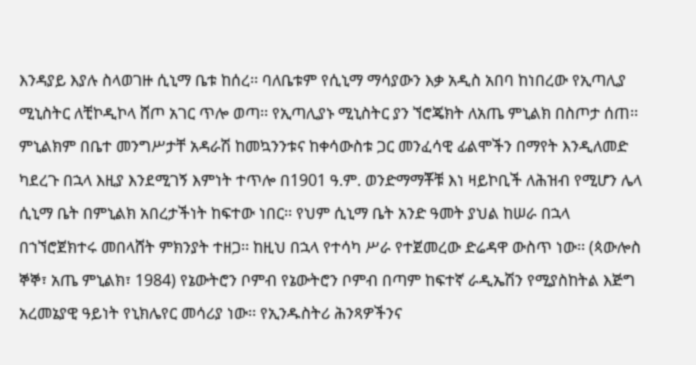እንዳያይ እያሉ ስላወገዙ ሲኒማ ቤቱ ከሰረ፡፡ ባለቤቱም የሲኒማ ማሳያውን እቃ አዲስ አበባ ከነበረው የኢጣሊያ ሚኒስትር ለቺኮዲኮላ ሸጦ አገር ጥሎ ወጣ፡፡ የኢጣሊያኑ ሚኒስትር ያን ኘሮጄክት ለአጤ ምኒልክ በስጦታ ሰጠ፡፡ ምኒልክም በቤተ መንግሥታቸ አዳራሽ ከመኳንንቱና ከቀሳውስቱ ጋር መንፈሳዊ ፊልሞችን በማየት እንዲለመድ ካደረጉ በኋላ እዚያ እንደሚገኝ እምነት ተጥሎ በ1901 ዓ.ም. ወንድማማቾቹ እነ ዛይኮቢች ለሕዝብ የሚሆን ሌላ ሲኒማ ቤት በምኒልክ አበረታችነት ከፍተው ነበር፡፡ የህም ሲኒማ ቤት አንድ ዓመት ያህል ከሠራ በኋላ በኀኘሮጀክተሩ መበላሸት ምክንያት ተዘጋ፡፡ ከዚህ በኋላ የተሳካ ሥራ የተጀመረው ድሬዳዋ ውስጥ ነው፡፡ (ጳውሎስ ኞኞ፣ አጤ ምኒልክ፣ 1984) የኔውትሮን ቦምብ የኔውትሮን ቦምብ በጣም ከፍተኛ ራዲኤሽን የሚያስከትል እጅግ አረመኔያዊ ዓይነት የኒክሌየር መሳሪያ ነው፡፡ የኢንዱስትሪ ሕንጻዎችንና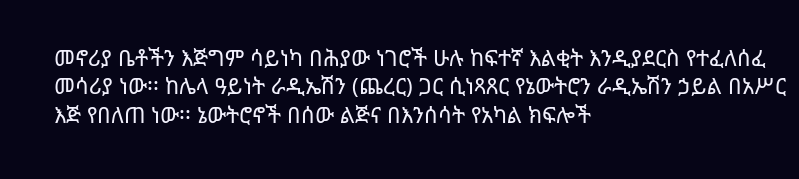መኖሪያ ቤቶችን እጅግም ሳይነካ በሕያው ነገሮች ሁሉ ከፍተኛ እልቂት እንዲያደርስ የተፈለሰፈ መሳሪያ ነው፡፡ ከሌላ ዓይነት ራዲኤሽን (ጨረር) ጋር ሲነጻጸር የኔውትሮን ራዲኤሽን ኃይል በአሥር እጅ የበለጠ ነው፡፡ ኔውትሮኖች በሰው ልጅና በእንሰሳት የአካል ክፍሎች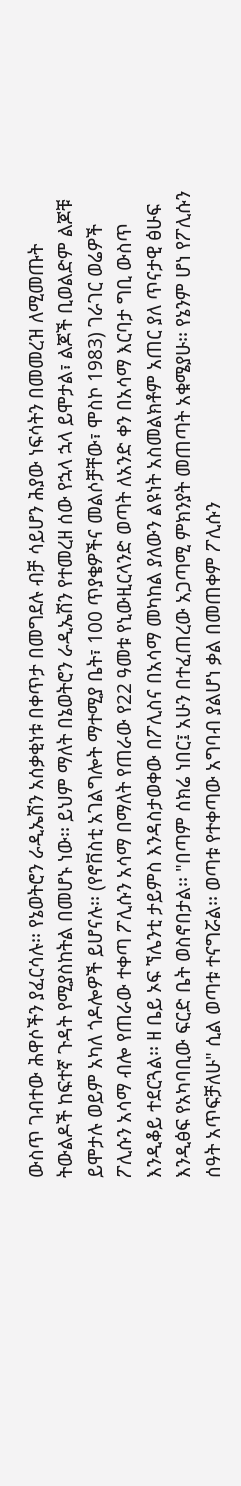ውስጥ ገብተው ሕዋሶችን ያፈርሳሉ፡፡ የኔወትሮን ራዲኤሽን አሰቃቂነቱ በቀጥታ በመግደሉ ብቻ ሳይሆን ሕያው ነፍሳትን በመመረዝ ለሚመጡት ትውልዶች ከፍተኛ ጉዳት የሚያስከትል በመሆኑ ነው፡፡ ይህም ማለት በኔወትሮን ራዲኤሽን የተመረዘ ሰው የኋላ ኋላ ይሞታል፣ ልጆች ቢወልድም ልጆቹ ይሞታሉ ወይም አካለ ጎዶሎዎች ይሆናሉ፡፡ (የኖቨስቲ አገልግሎት ማተሚያ ቤት፣ 100 ጥያቄዎችና መልሶቻቸው፣ ሞስኮ 1983) ገራገር ወሬዎች ፖሊሱን አሳማ ብሎ የጠራው ተቀጣ ፖሊሱን አሳማ በማለት የጠራው የ22 ዓመቱ የኒውዚርላንድ ወጣት ለአንድ ቀን በአሳማ እርባታ ግቢ ውስጥ እንዲቆይ ተደርጓል፡፡ ዘ ቤይ ኦፍ ኘሌንቲ ታይምስ እንዳስታወቀው በፖሊስና በአሳማ መካከል ያለውን ልዩነት አስመልክቶም አጠር ያለ ጥናታዊ ፅሁፍ እንዲፅፍ የአካባቢው ፍርድ ቤት ወስኖበታል፡፡ "በጣም ሰክሬ ነበር፤ አሁን በተፈጠረው አጋጣሚ ምክንያት መጠጣት አቁሜያሁ፡፡ የኔንም ሆነ የፖሊሱን ሰዓት አጥፍቻለሁ" ሲል ወጣቱ ተናግሯል፡፡ ወጣቱ የተቀጣው አግባብ ያልሆነ ቃል በመጠቀም ፖሊሱን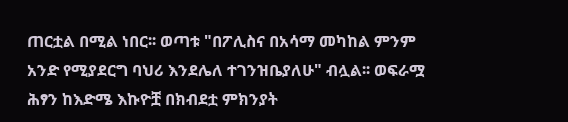ጠርቷል በሚል ነበር፡፡ ወጣቱ "በፖሊስና በአሳማ መካከል ምንም አንድ የሚያደርግ ባህሪ እንደሌለ ተገንዝቤያለሁ" ብሏል፡፡ ወፍራሟ ሕፃን ከእድሜ እኩዮቿ በክብደቷ ምክንያት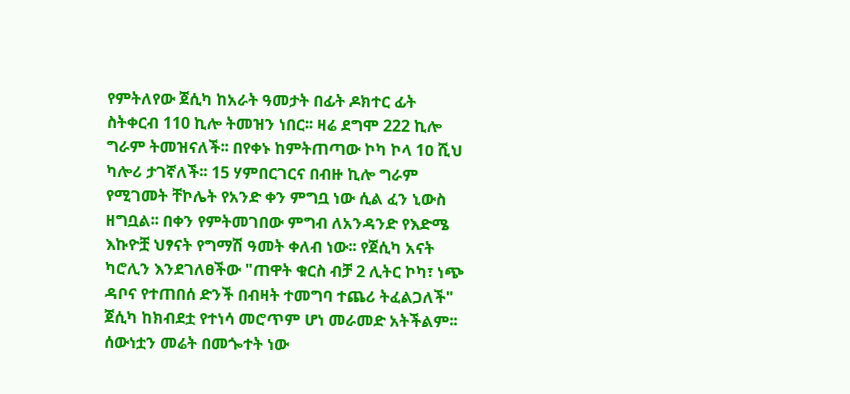የምትለየው ጀሲካ ከአራት ዓመታት በፊት ዶክተር ፊት ስትቀርብ 110 ኪሎ ትመዝን ነበር፡፡ ዛሬ ደግሞ 222 ኪሎ ግራም ትመዝናለች፡፡ በየቀኑ ከምትጠጣው ኮካ ኮላ 1ዐ ሺህ ካሎሪ ታገኛለች፡፡ 15 ሃምበርገርና በብዙ ኪሎ ግራም የሚገመት ቸኮሌት የአንድ ቀን ምግቧ ነው ሲል ፈን ኒውስ ዘግቧል፡፡ በቀን የምትመገበው ምግብ ለአንዳንድ የእድሜ እኩዮቿ ህፃናት የግማሽ ዓመት ቀለብ ነው፡፡ የጀሲካ አናት ካሮሊን እንደገለፀችው "ጠዋት ቁርስ ብቻ 2 ሊትር ኮካ፣ ነጭ ዳቦና የተጠበሰ ድንች በብዛት ተመግባ ተጨሪ ትፈልጋለች" ጀሲካ ከክብደቷ የተነሳ መሮጥም ሆነ መራመድ አትችልም፡፡ ሰውነቷን መሬት በመጐተት ነው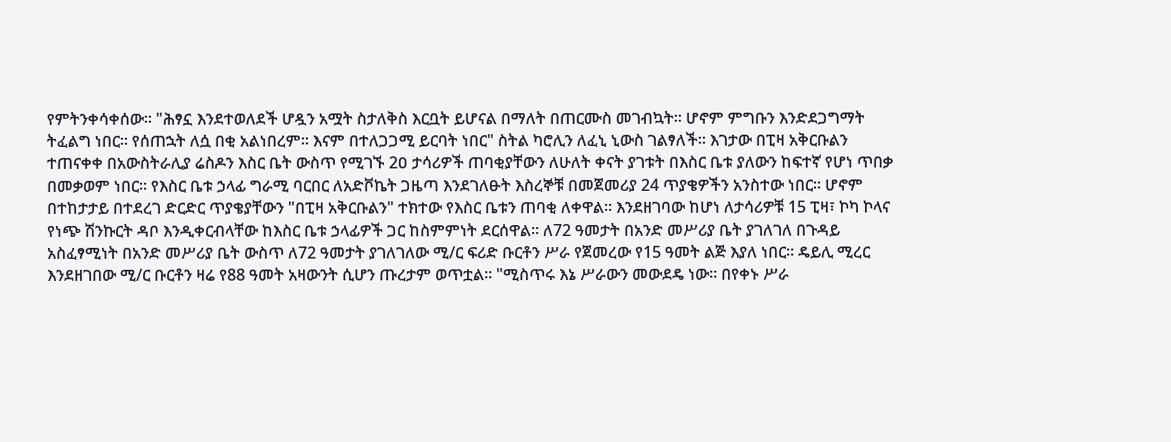የምትንቀሳቀሰው፡፡ "ሕፃኗ እንደተወለደች ሆዷን አሟት ስታለቅስ እርቧት ይሆናል በማለት በጠርሙስ መገብኳት፡፡ ሆኖም ምግቡን እንድደጋግማት ትፈልግ ነበር፡፡ የሰጠኋት ለሷ በቂ አልነበረም፡፡ እናም በተለጋጋሚ ይርባት ነበር" ስትል ካሮሊን ለፈኒ ኒውስ ገልፃለች፡፡ እገታው በፒዛ አቅርቡልን ተጠናቀቀ በአውስትራሊያ ሬስዶን እስር ቤት ውስጥ የሚገኙ 2ዐ ታሳሪዎች ጠባቂያቸውን ለሁለት ቀናት ያገቱት በእስር ቤቱ ያለውን ከፍተኛ የሆነ ጥበቃ በመቃወም ነበር፡፡ የእስር ቤቱ ኃላፊ ግራሚ ባርበር ለአድቮኬት ጋዜጣ እንደገለፁት እስረኞቹ በመጀመሪያ 24 ጥያቄዎችን አንስተው ነበር፡፡ ሆኖም በተከታታይ በተደረገ ድርድር ጥያቄያቸውን "በፒዛ አቅርቡልን" ተክተው የእስር ቤቱን ጠባቂ ለቀዋል፡፡ እንደዘገባው ከሆነ ለታሳሪዎቹ 15 ፒዛ፣ ኮካ ኮላና የነጭ ሽንኩርት ዳቦ እንዲቀርብላቸው ከእስር ቤቱ ኃላፊዎች ጋር ከስምምነት ደርሰዋል፡፡ ለ72 ዓመታት በአንድ መሥሪያ ቤት ያገለገለ በጉዳይ አስፈፃሚነት በአንድ መሥሪያ ቤት ውስጥ ለ72 ዓመታት ያገለገለው ሚ/ር ፍሪድ ቡርቶን ሥራ የጀመረው የ15 ዓመት ልጅ እያለ ነበር፡፡ ዴይሊ ሚረር እንደዘገበው ሚ/ር ቡርቶን ዛሬ የ88 ዓመት አዛውንት ሲሆን ጡረታም ወጥቷል፡፡ "ሚስጥሩ እኔ ሥራውን መውደዴ ነው፡፡ በየቀኑ ሥራ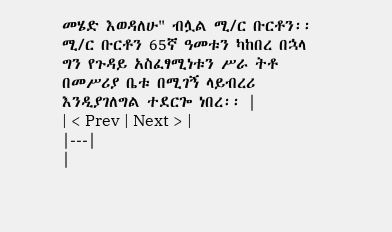መሄድ እወዳለሁ" ብሏል ሚ/ር ቡርቶን፡፡ ሚ/ር ቡርቶን 65ኛ ዓመቱን ካከበረ በኋላ ግን የጉዳይ አስፈፃሚነቱን ሥራ ትቶ በመሥሪያ ቤቱ በሚገኝ ላይብረሪ እንዲያገለግል ተደርጐ ነበረ፡፡ |
| < Prev | Next > |
|---|
|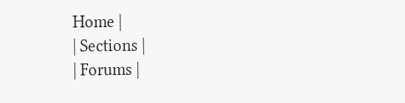Home |
| Sections |
| Forums |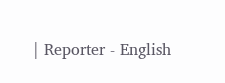| Reporter - English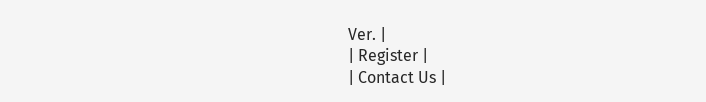Ver. |
| Register |
| Contact Us |